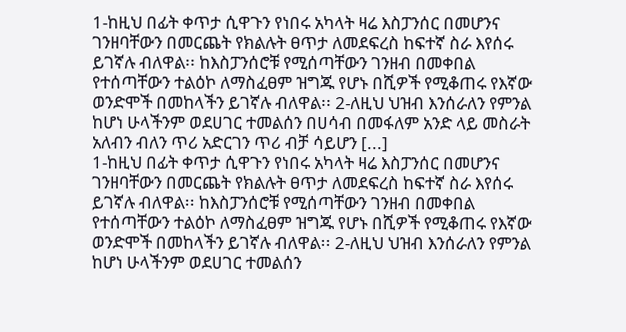1-ከዚህ በፊት ቀጥታ ሲዋጉን የነበሩ አካላት ዛሬ እስፓንሰር በመሆንና ገንዘባቸውን በመርጨት የክልሉት ፀጥታ ለመደፍረስ ከፍተኛ ስራ እየሰሩ ይገኛሉ ብለዋል፡፡ ከእስፓንሰሮቹ የሚሰጣቸውን ገንዘብ በመቀበል የተሰጣቸውን ተልዕኮ ለማስፈፀም ዝግጁ የሆኑ በሺዎች የሚቆጠሩ የእኛው ወንድሞች በመከላችን ይገኛሉ ብለዋል፡፡ 2-ለዚህ ህዝብ እንሰራለን የምንል ከሆነ ሁላችንም ወደሀገር ተመልሰን በሀሳብ በመፋለም አንድ ላይ መስራት አለብን ብለን ጥሪ አድርገን ጥሪ ብቻ ሳይሆን [...]
1-ከዚህ በፊት ቀጥታ ሲዋጉን የነበሩ አካላት ዛሬ እስፓንሰር በመሆንና ገንዘባቸውን በመርጨት የክልሉት ፀጥታ ለመደፍረስ ከፍተኛ ስራ እየሰሩ ይገኛሉ ብለዋል፡፡ ከእስፓንሰሮቹ የሚሰጣቸውን ገንዘብ በመቀበል የተሰጣቸውን ተልዕኮ ለማስፈፀም ዝግጁ የሆኑ በሺዎች የሚቆጠሩ የእኛው ወንድሞች በመከላችን ይገኛሉ ብለዋል፡፡ 2-ለዚህ ህዝብ እንሰራለን የምንል ከሆነ ሁላችንም ወደሀገር ተመልሰን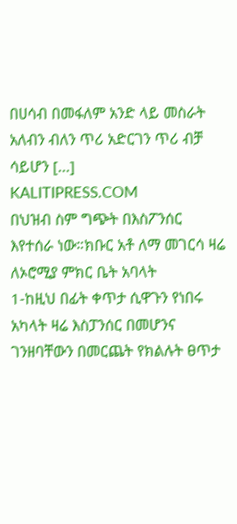በሀሳብ በመፋለም አንድ ላይ መስራት አለብን ብለን ጥሪ አድርገን ጥሪ ብቻ ሳይሆን [...]
KALITIPRESS.COM
በህዝብ ስም ግጭት በእስፖንሰር እየተሰራ ነው።ክቡር አቶ ለማ መገርሳ ዛሬ ለኦሮሚያ ምክር ቤት አባላት
1-ከዚህ በፊት ቀጥታ ሲዋጉን የነበሩ አካላት ዛሬ እስፓንሰር በመሆንና ገንዘባቸውን በመርጨት የክልሉት ፀጥታ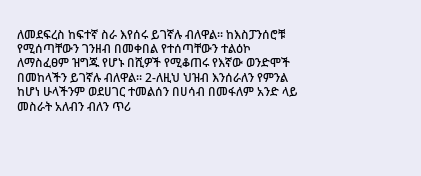ለመደፍረስ ከፍተኛ ስራ እየሰሩ ይገኛሉ ብለዋል፡፡ ከእስፓንሰሮቹ የሚሰጣቸውን ገንዘብ በመቀበል የተሰጣቸውን ተልዕኮ ለማስፈፀም ዝግጁ የሆኑ በሺዎች የሚቆጠሩ የእኛው ወንድሞች በመከላችን ይገኛሉ ብለዋል፡፡ 2-ለዚህ ህዝብ እንሰራለን የምንል ከሆነ ሁላችንም ወደሀገር ተመልሰን በሀሳብ በመፋለም አንድ ላይ መስራት አለብን ብለን ጥሪ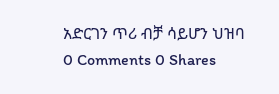አድርገን ጥሪ ብቻ ሳይሆን ህዝባ
0 Comments 0 Shares